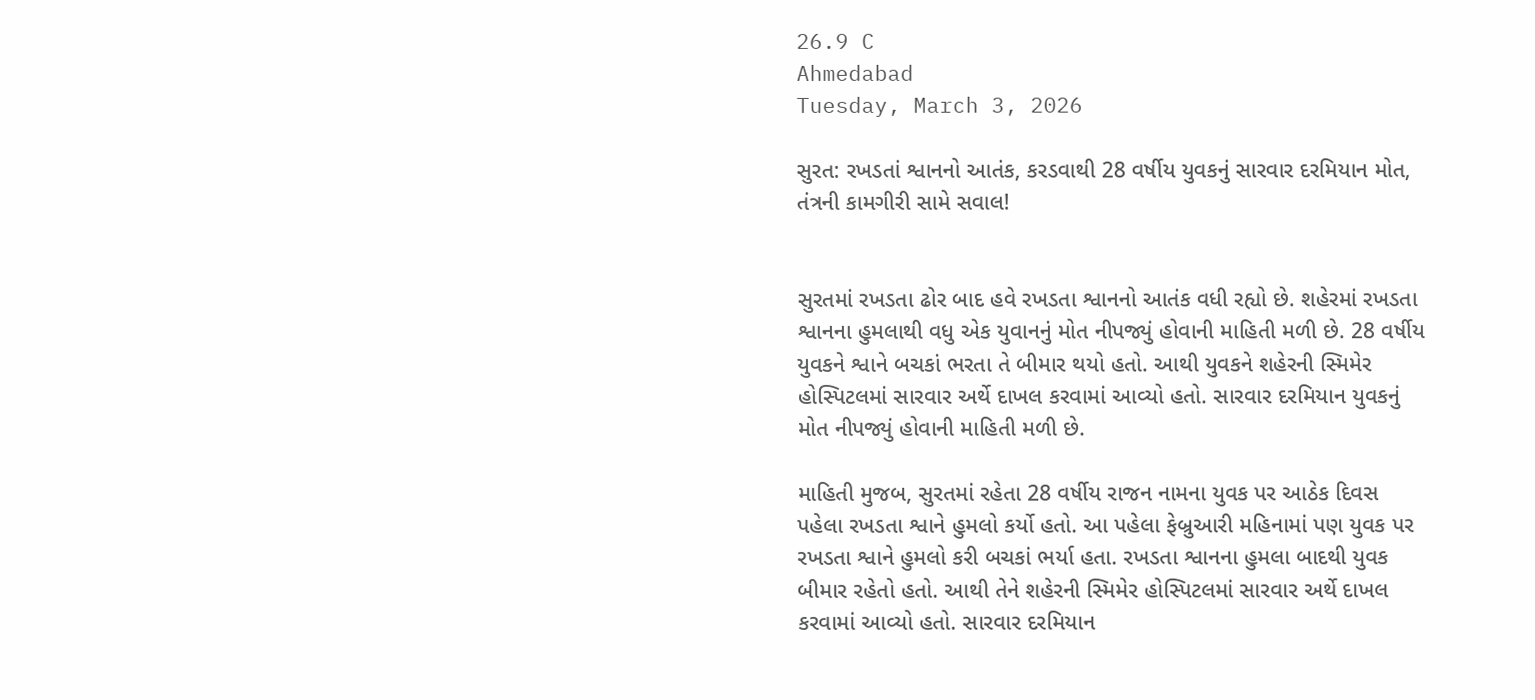26.9 C
Ahmedabad
Tuesday, March 3, 2026

સુરત: રખડતાં શ્વાનનો આતંક, કરડવાથી 28 વર્ષીય યુવકનું સારવાર દરમિયાન મોત, તંત્રની કામગીરી સામે સવાલ!


સુરતમાં રખડતા ઢોર બાદ હવે રખડતા શ્વાનનો આતંક વધી રહ્યો છે. શહેરમાં રખડતા શ્વાનના હુમલાથી વધુ એક યુવાનનું મોત નીપજ્યું હોવાની માહિતી મળી છે. 28 વર્ષીય યુવકને શ્વાને બચકાં ભરતા તે બીમાર થયો હતો. આથી યુવકને શહેરની સ્મિમેર હોસ્પિટલમાં સારવાર અર્થે દાખલ કરવામાં આવ્યો હતો. સારવાર દરમિયાન યુવકનું મોત નીપજ્યું હોવાની માહિતી મળી છે.

માહિતી મુજબ, સુરતમાં રહેતા 28 વર્ષીય રાજન નામના યુવક પર આઠેક દિવસ પહેલા રખડતા શ્વાને હુમલો કર્યો હતો. આ પહેલા ફેબ્રુઆરી મહિનામાં પણ યુવક પર રખડતા શ્વાને હુમલો કરી બચકાં ભર્યા હતા. રખડતા શ્વાનના હુમલા બાદથી યુવક બીમાર રહેતો હતો. આથી તેને શહેરની સ્મિમેર હોસ્પિટલમાં સારવાર અર્થે દાખલ કરવામાં આવ્યો હતો. સારવાર દરમિયાન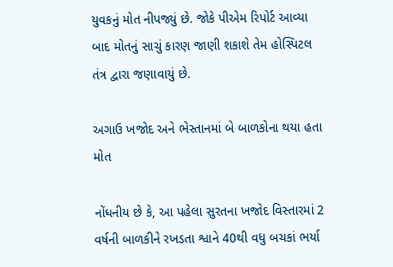યુવકનું મોત નીપજ્યું છે. જોકે પીએમ રિપોર્ટ આવ્યા બાદ મોતનું સાચું કારણ જાણી શકાશે તેમ હોસ્પિટલ તંત્ર દ્વારા જણાવાયું છે.

અગાઉ ખજોદ અને ભેસ્તાનમાં બે બાળકોના થયા હતા મોત

નોંધનીય છે કે, આ પહેલા સુરતના ખજોદ વિસ્તારમાં 2 વર્ષની બાળકીને રખડતા શ્વાને 40થી વધુ બચકાં ભર્યા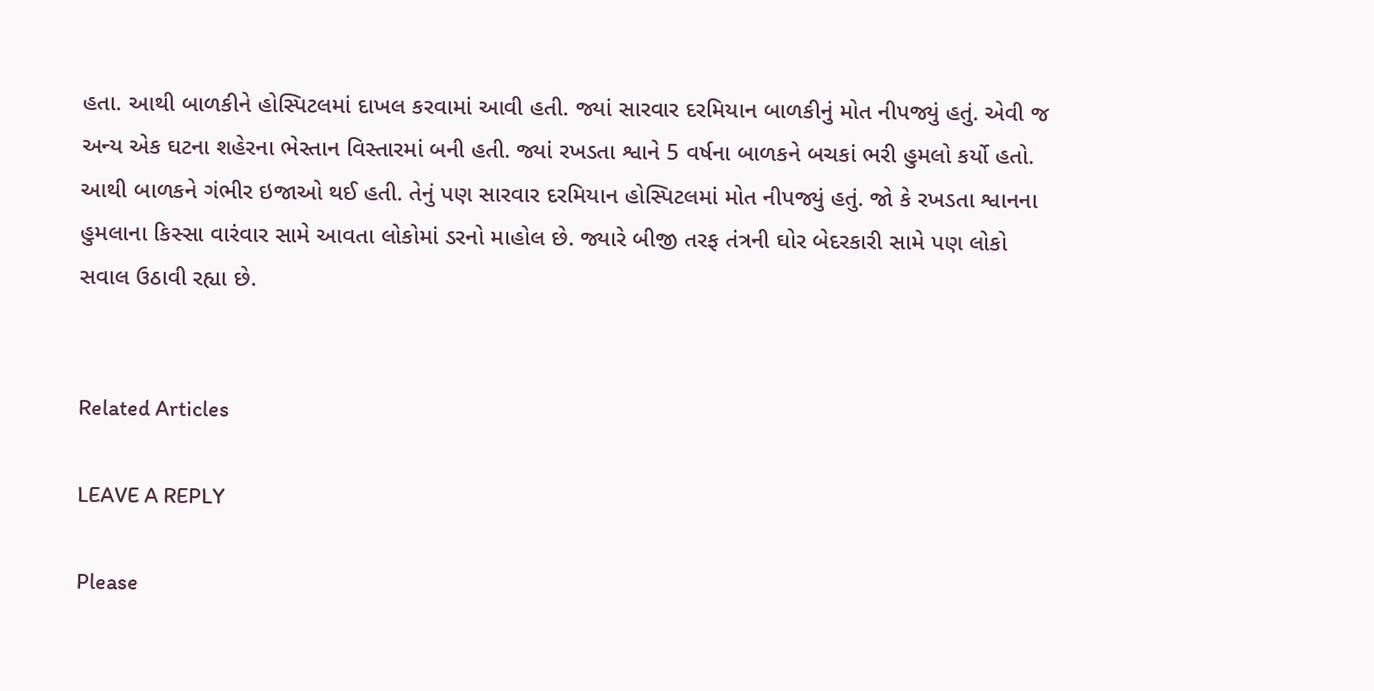હતા. આથી બાળકીને હોસ્પિટલમાં દાખલ કરવામાં આવી હતી. જ્યાં સારવાર દરમિયાન બાળકીનું મોત નીપજ્યું હતું. એવી જ અન્ય એક ઘટના શહેરના ભેસ્તાન વિસ્તારમાં બની હતી. જ્યાં રખડતા શ્વાને 5 વર્ષના બાળકને બચકાં ભરી હુમલો કર્યો હતો. આથી બાળકને ગંભીર ઇજાઓ થઈ હતી. તેનું પણ સારવાર દરમિયાન હોસ્પિટલમાં મોત નીપજ્યું હતું. જો કે રખડતા શ્વાનના હુમલાના કિસ્સા વારંવાર સામે આવતા લોકોમાં ડરનો માહોલ છે. જ્યારે બીજી તરફ તંત્રની ઘોર બેદરકારી સામે પણ લોકો સવાલ ઉઠાવી રહ્યા છે.


Related Articles

LEAVE A REPLY

Please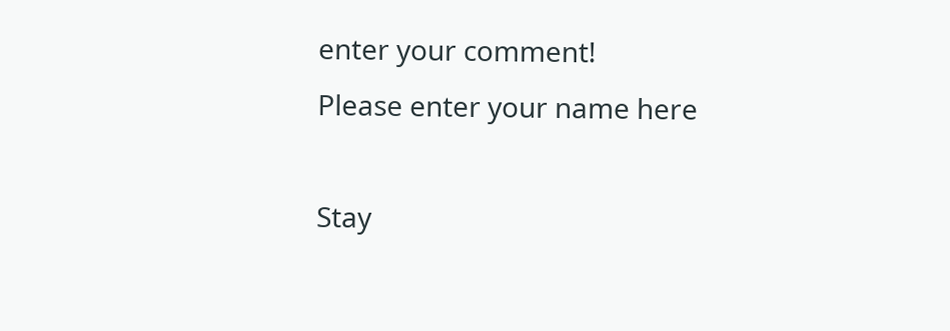enter your comment!
Please enter your name here

Stay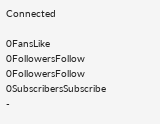Connected

0FansLike
0FollowersFollow
0FollowersFollow
0SubscribersSubscribe
-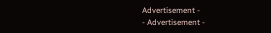Advertisement -
- Advertisement -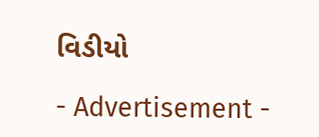વિડીયો

- Advertisement -